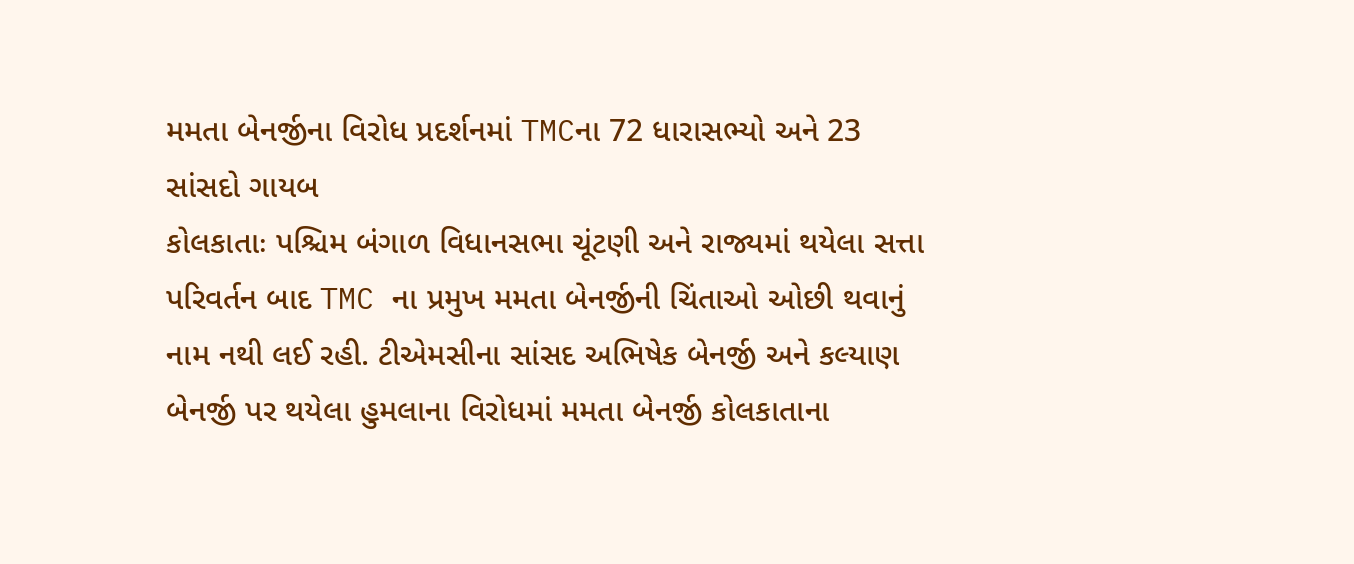મમતા બેનર્જીના વિરોધ પ્રદર્શનમાં TMCના 72 ધારાસભ્યો અને 23 સાંસદો ગાયબ
કોલકાતાઃ પશ્ચિમ બંગાળ વિધાનસભા ચૂંટણી અને રાજ્યમાં થયેલા સત્તા પરિવર્તન બાદ TMC ના પ્રમુખ મમતા બેનર્જીની ચિંતાઓ ઓછી થવાનું નામ નથી લઈ રહી. ટીએમસીના સાંસદ અભિષેક બેનર્જી અને કલ્યાણ બેનર્જી પર થયેલા હુમલાના વિરોધમાં મમતા બેનર્જી કોલકાતાના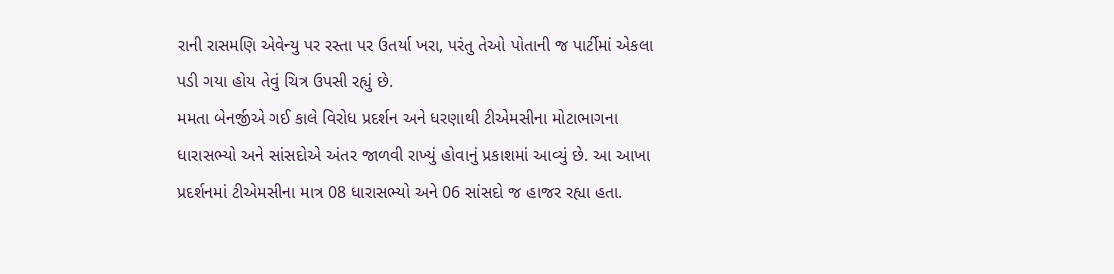રાની રાસમણિ એવેન્યુ પર રસ્તા પર ઉતર્યા ખરા, પરંતુ તેઓ પોતાની જ પાર્ટીમાં એકલા પડી ગયા હોય તેવું ચિત્ર ઉપસી રહ્યું છે.
મમતા બેનર્જીએ ગઈ કાલે વિરોધ પ્રદર્શન અને ધરણાથી ટીએમસીના મોટાભાગના ધારાસભ્યો અને સાંસદોએ અંતર જાળવી રાખ્યું હોવાનું પ્રકાશમાં આવ્યું છે. આ આખા પ્રદર્શનમાં ટીએમસીના માત્ર 08 ધારાસભ્યો અને 06 સાંસદો જ હાજર રહ્યા હતા.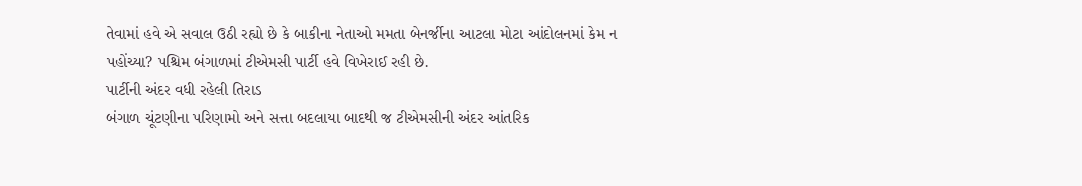તેવામાં હવે એ સવાલ ઉઠી રહ્યો છે કે બાકીના નેતાઓ મમતા બેનર્જીના આટલા મોટા આંદોલનમાં કેમ ન પહોંચ્યા? પશ્ચિમ બંગાળમાં ટીએમસી પાર્ટી હવે વિખેરાઈ રહી છે.
પાર્ટીની અંદર વધી રહેલી તિરાડ
બંગાળ ચૂંટણીના પરિણામો અને સત્તા બદલાયા બાદથી જ ટીએમસીની અંદર આંતરિક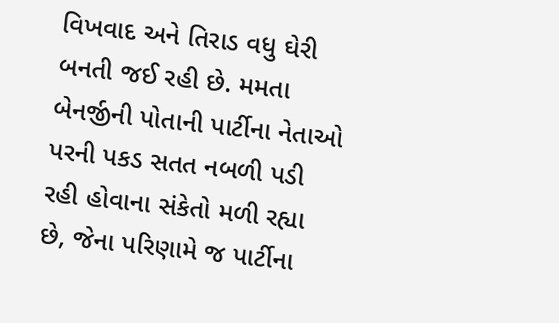વિખવાદ અને તિરાડ વધુ ઘેરી બનતી જઈ રહી છે. મમતા બેનર્જીની પોતાની પાર્ટીના નેતાઓ પરની પકડ સતત નબળી પડી રહી હોવાના સંકેતો મળી રહ્યા છે, જેના પરિણામે જ પાર્ટીના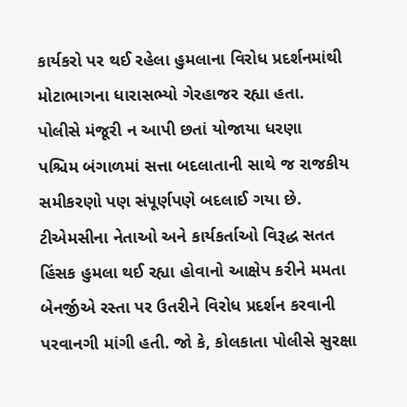કાર્યકરો પર થઈ રહેલા હુમલાના વિરોધ પ્રદર્શનમાંથી મોટાભાગના ધારાસભ્યો ગેરહાજર રહ્યા હતા.
પોલીસે મંજૂરી ન આપી છતાં યોજાયા ધરણા
પશ્ચિમ બંગાળમાં સત્તા બદલાતાની સાથે જ રાજકીય સમીકરણો પણ સંપૂર્ણપણે બદલાઈ ગયા છે. ટીએમસીના નેતાઓ અને કાર્યકર્તાઓ વિરૂદ્ધ સતત હિંસક હુમલા થઈ રહ્યા હોવાનો આક્ષેપ કરીને મમતા બેનર્જીએ રસ્તા પર ઉતરીને વિરોધ પ્રદર્શન કરવાની પરવાનગી માંગી હતી. જો કે, કોલકાતા પોલીસે સુરક્ષા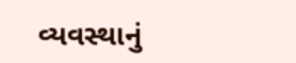વ્યવસ્થાનું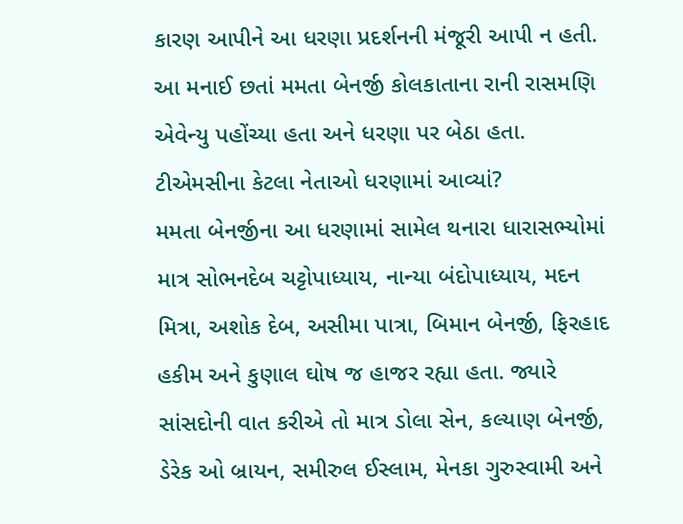કારણ આપીને આ ધરણા પ્રદર્શનની મંજૂરી આપી ન હતી. આ મનાઈ છતાં મમતા બેનર્જી કોલકાતાના રાની રાસમણિ એવેન્યુ પહોંચ્યા હતા અને ધરણા પર બેઠા હતા.
ટીએમસીના કેટલા નેતાઓ ધરણામાં આવ્યાં?
મમતા બેનર્જીના આ ધરણામાં સામેલ થનારા ધારાસભ્યોમાં માત્ર સોભનદેબ ચટ્ટોપાધ્યાય, નાન્યા બંદોપાધ્યાય, મદન મિત્રા, અશોક દેબ, અસીમા પાત્રા, બિમાન બેનર્જી, ફિરહાદ હકીમ અને કુણાલ ઘોષ જ હાજર રહ્યા હતા. જ્યારે સાંસદોની વાત કરીએ તો માત્ર ડોલા સેન, કલ્યાણ બેનર્જી, ડેરેક ઓ બ્રાયન, સમીરુલ ઈસ્લામ, મેનકા ગુરુસ્વામી અને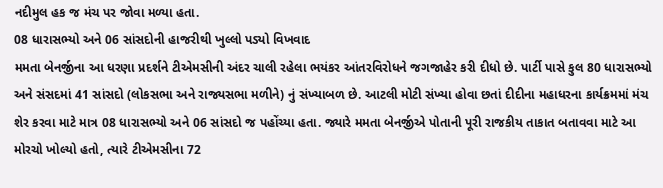નદીમુલ હક જ મંચ પર જોવા મળ્યા હતા.
08 ધારાસભ્યો અને 06 સાંસદોની હાજરીથી ખુલ્લો પડ્યો વિખવાદ
મમતા બેનર્જીના આ ધરણા પ્રદર્શને ટીએમસીની અંદર ચાલી રહેલા ભયંકર આંતરવિરોધને જગજાહેર કરી દીધો છે. પાર્ટી પાસે કુલ 80 ધારાસભ્યો અને સંસદમાં 41 સાંસદો (લોકસભા અને રાજ્યસભા મળીને) નું સંખ્યાબળ છે. આટલી મોટી સંખ્યા હોવા છતાં દીદીના મહાધરના કાર્યક્રમમાં મંચ શેર કરવા માટે માત્ર 08 ધારાસભ્યો અને 06 સાંસદો જ પહોંચ્યા હતા. જ્યારે મમતા બેનર્જીએ પોતાની પૂરી રાજકીય તાકાત બતાવવા માટે આ મોરચો ખોલ્યો હતો, ત્યારે ટીએમસીના 72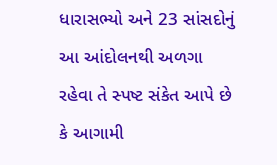ધારાસભ્યો અને 23 સાંસદોનું આ આંદોલનથી અળગા રહેવા તે સ્પષ્ટ સંકેત આપે છે કે આગામી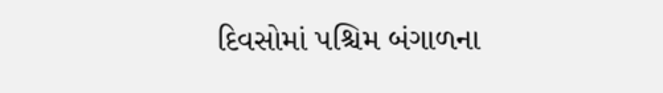દિવસોમાં પશ્ચિમ બંગાળના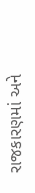રાજકારણમાં અને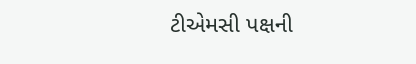ટીએમસી પક્ષની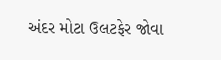અંદર મોટા ઉલટફેર જોવા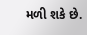મળી શકે છે.